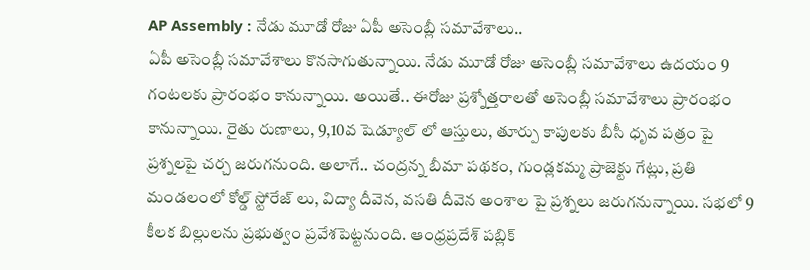AP Assembly : నేడు మూడో రోజు ఏపీ అసెంబ్లీ సమావేశాలు..
ఏపీ అసెంబ్లీ సమావేశాలు కొనసాగుతున్నాయి. నేడు మూడో రోజు అసెంబ్లీ సమావేశాలు ఉదయం 9 గంటలకు ప్రారంభం కానున్నాయి. అయితే.. ఈరోజు ప్రశ్నోత్తరాలతో అసెంబ్లీ సమావేశాలు ప్రారంభం కానున్నాయి. రైతు రుణాలు, 9,10వ షెడ్యూల్ లో ఆస్తులు, తూర్పు కాపులకు బీసీ ధృవ పత్రం పై ప్రశ్నలపై చర్చ జరుగనుంది. అలాగే.. చంద్రన్న బీమా పథకం, గుండ్లకమ్మ ప్రాజెక్టు గేట్లు, ప్రతి మండలంలో కోల్డ్ స్టోరేజ్ లు, విద్యా దీవెన, వసతి దీవెన అంశాల పై ప్రశ్నలు జరుగనున్నాయి. సభలో 9 కీలక బిల్లులను ప్రభుత్వం ప్రవేశపెట్టనుంది. ఆంధ్రప్రదేశ్ పబ్లిక్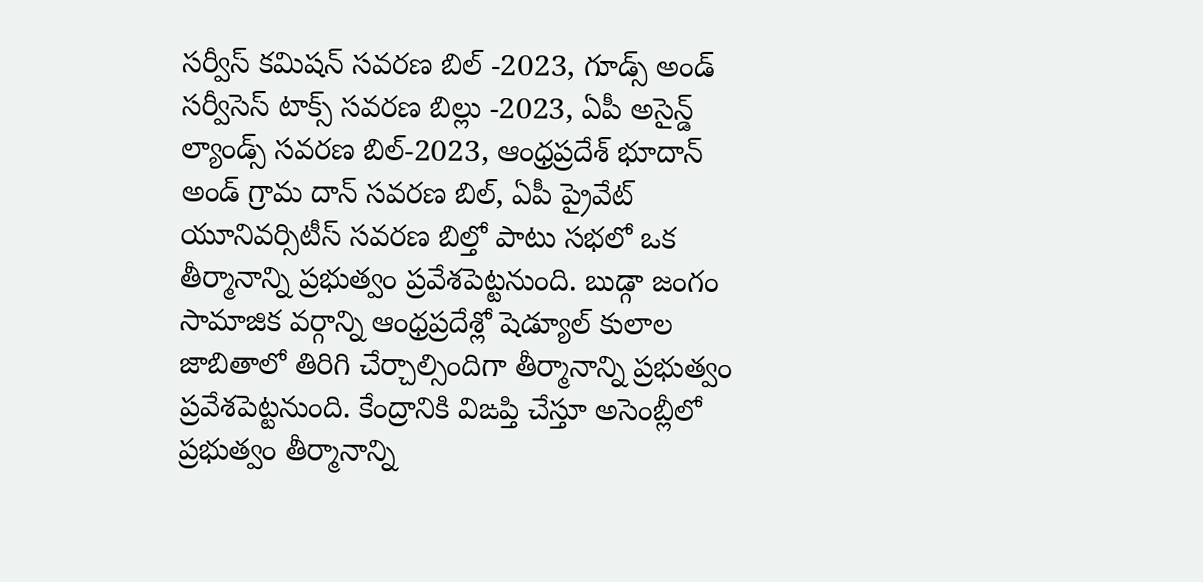సర్వీస్ కమిషన్ సవరణ బిల్ -2023, గూడ్స్ అండ్ సర్వీసెస్ టాక్స్ సవరణ బిల్లు -2023, ఏపీ అసైన్డ్ ల్యాండ్స్ సవరణ బిల్-2023, ఆంధ్రప్రదేశ్ భూదాన్ అండ్ గ్రామ దాన్ సవరణ బిల్, ఏపీ ప్రైవేట్ యూనివర్సిటీస్ సవరణ బిల్తో పాటు సభలో ఒక తీర్మానాన్ని ప్రభుత్వం ప్రవేశపెట్టనుంది. బుడ్గా జంగం సామాజిక వర్గాన్ని ఆంధ్రప్రదేశ్లో షెడ్యూల్ కులాల జాబితాలో తిరిగి చేర్చాల్సిందిగా తీర్మానాన్ని ప్రభుత్వం ప్రవేశపెట్టనుంది. కేంద్రానికి విఙప్తి చేస్తూ అసెంబ్లీలో ప్రభుత్వం తీర్మానాన్ని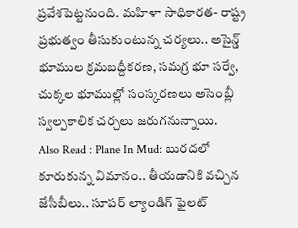ప్రవేశపెట్టనుంది. మహిళా సాధికారత- రాష్ట్ర ప్రభుత్వం తీసుకుంటున్న చర్యలు.. అసైన్డ్ భూముల క్రమబద్దీకరణ, సమగ్ర భూ సర్వే, చుక్కల భూముల్లో సంస్కరణలు అసెంబ్లీ స్వల్పకాలిక చర్చలు జరుగనున్నాయి.
Also Read : Plane In Mud: బురదలో కూరుకున్న విమానం.. తీయడానికి వచ్చిన జేసీబీలు.. సూపర్ ల్యాండిగ్ ఫైలట్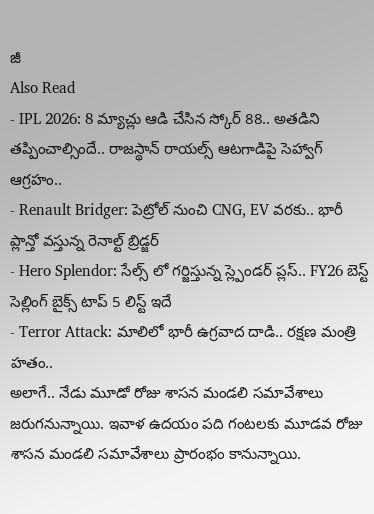జీ
Also Read
- IPL 2026: 8 మ్యాచ్లు ఆడి చేసిన స్కోర్ 88.. అతడిని తప్పించాల్సిందే.. రాజస్థాన్ రాయల్స్ ఆటగాడిపై సెహ్వాగ్ ఆగ్రహం..
- Renault Bridger: పెట్రోల్ నుంచి CNG, EV వరకు.. భారీ ప్లాన్తో వస్తున్న రెనాల్ట్ బ్రిడ్జర్
- Hero Splendor: సేల్స్ లో గర్జిస్తున్న స్ల్పెండర్ ప్లస్.. FY26 బెస్ట్ సెల్లింగ్ బైక్స్ టాప్ 5 లిస్ట్ ఇదే
- Terror Attack: మాలిలో భారీ ఉగ్రవాద దాడి.. రక్షణ మంత్రి హతం..
అలాగే.. నేడు మూడో రోజు శాసన మండలి సమావేశాలు జరుగనున్నాయి. ఇవాళ ఉదయం పది గంటలకు మూడవ రోజు శాసన మండలి సమావేశాలు ప్రారంభం కానున్నాయి.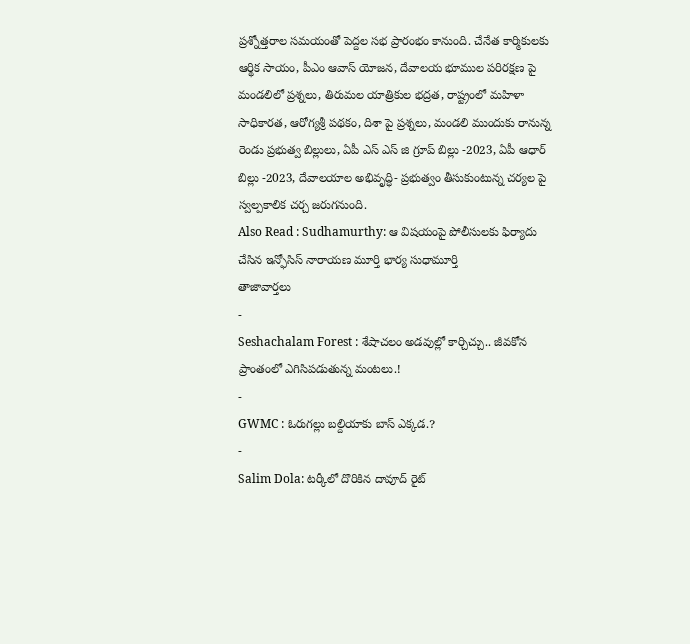ప్రశ్నోత్తరాల సమయంతో పెద్దల సభ ప్రారంభం కానుంది. చేనేత కార్మికులకు ఆర్థిక సాయం, పీఎం ఆవాస్ యోజన, దేవాలయ భూముల పరిరక్షణ పై మండలిలో ప్రశ్నలు, తిరుమల యాత్రికుల భద్రత, రాష్ట్రంలో మహిళా సాధికారత, ఆరోగ్యశ్రీ పథకం, దిశా పై ప్రశ్నలు, మండలి ముందుకు రానున్న రెండు ప్రభుత్వ బిల్లులు, ఏపీ ఎస్ ఎస్ జి గ్రూప్ బిల్లు -2023, ఏపీ ఆధార్ బిల్లు -2023, దేవాలయాల అభివృద్ధి- ప్రభుత్వం తీసుకుంటున్న చర్యల పై స్వల్పకాలిక చర్చ జరుగనుంది.
Also Read : Sudhamurthy: ఆ విషయంపై పోలీసులకు ఫిర్యాదు చేసిన ఇన్ఫోసిస్ నారాయణ మూర్తి భార్య సుధామూర్తి
తాజావార్తలు
-
Seshachalam Forest : శేషాచలం అడవుల్లో కార్చిచ్చు.. జీవకోన ప్రాంతంలో ఎగిసిపడుతున్న మంటలు.!
-
GWMC : ఓరుగల్లు బల్దియాకు బాస్ ఎక్కడ.?
-
Salim Dola: టర్కీలో దొరికిన దావూద్ రైట్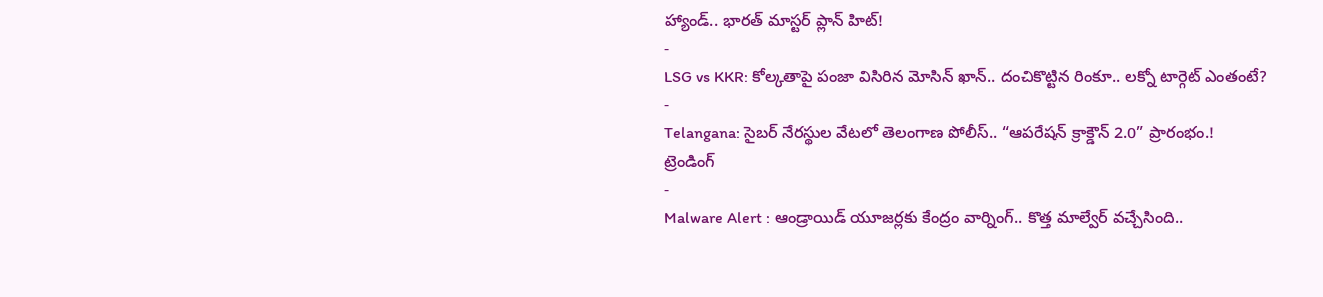హ్యాండ్.. భారత్ మాస్టర్ ప్లాన్ హిట్!
-
LSG vs KKR: కోల్కతాపై పంజా విసిరిన మోసిన్ ఖాన్.. దంచికొట్టిన రింకూ.. లక్నో టార్గెట్ ఎంతంటే?
-
Telangana: సైబర్ నేరస్థుల వేటలో తెలంగాణ పోలీస్.. “ఆపరేషన్ క్రాక్డౌన్ 2.0” ప్రారంభం.!
ట్రెండింగ్
-
Malware Alert : ఆండ్రాయిడ్ యూజర్లకు కేంద్రం వార్నింగ్.. కొత్త మాల్వేర్ వచ్చేసింది..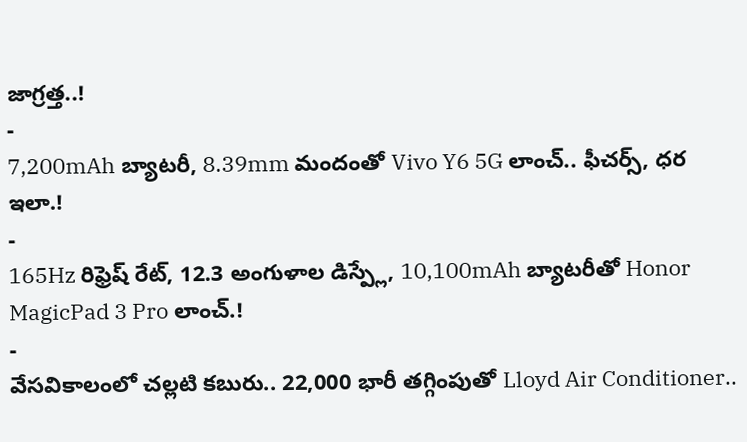జాగ్రత్త..!
-
7,200mAh బ్యాటరీ, 8.39mm మందంతో Vivo Y6 5G లాంచ్.. ఫీచర్స్, ధర ఇలా.!
-
165Hz రిఫ్రెష్ రేట్, 12.3 అంగుళాల డిస్ప్లే, 10,100mAh బ్యాటరీతో Honor MagicPad 3 Pro లాంచ్.!
-
వేసవికాలంలో చల్లటి కబురు.. 22,000 భారీ తగ్గింపుతో Lloyd Air Conditioner..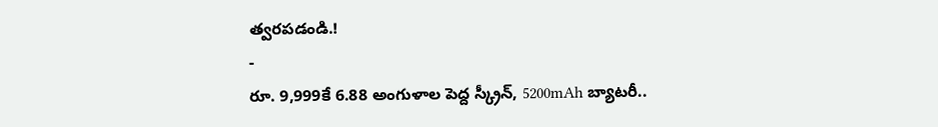త్వరపడండి.!
-
రూ. 9,999కే 6.88 అంగుళాల పెద్ద స్క్రీన్, 5200mAh బ్యాటరీ..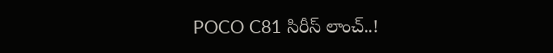POCO C81 సిరీస్ లాంచ్..!